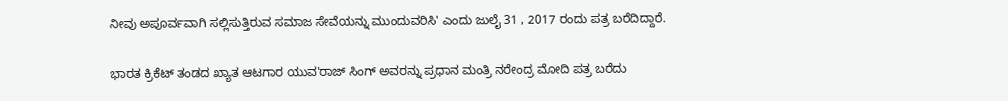ನೀವು ಅಪೂರ್ವವಾಗಿ ಸಲ್ಲಿಸುತ್ತಿರುವ ಸಮಾಜ ಸೇವೆಯನ್ನು ಮುಂದುವರಿಸಿ' ಎಂದು ಜುಲೈ 31 , 2017 ರಂದು ಪತ್ರ ಬರೆದಿದ್ದಾರೆ.

ಭಾರತ ಕ್ರಿಕೆಟ್ ತಂಡದ ಖ್ಯಾತ ಆಟಗಾರ ಯುವ'ರಾಜ್ ಸಿಂಗ್ ಅವರನ್ನು ಪ್ರಧಾನ ಮಂತ್ರಿ ನರೇಂದ್ರ ಮೋದಿ ಪತ್ರ ಬರೆದು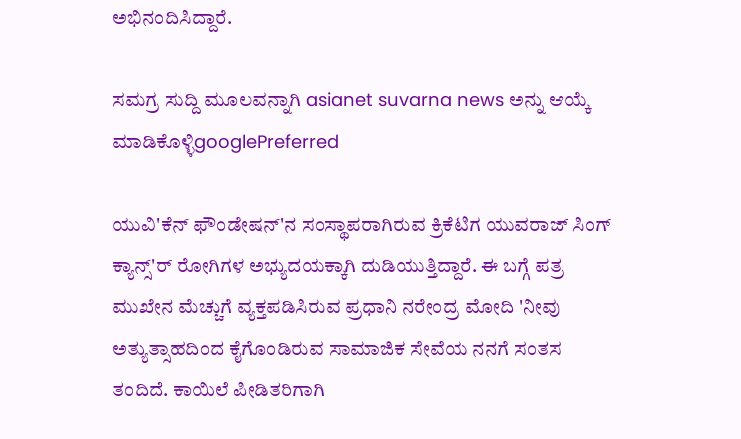ಅಭಿನಂದಿಸಿದ್ದಾರೆ.

ಸಮಗ್ರ ಸುದ್ದಿ ಮೂಲವನ್ನಾಗಿ asianet suvarna news ಅನ್ನು ಆಯ್ಕೆ ಮಾಡಿಕೊಳ್ಳಿgooglePreferred

ಯುವಿ'ಕೆನ್ ಫೌಂಡೇಷನ್'ನ ಸಂಸ್ಥಾಪರಾಗಿರುವ ಕ್ರಿಕೆಟಿಗ ಯುವರಾಜ್ ಸಿಂಗ್ ಕ್ಯಾನ್ಸ್'ರ್ ರೋಗಿಗಳ ಅಭ್ಯುದಯಕ್ಕಾಗಿ ದುಡಿಯುತ್ತಿದ್ದಾರೆ. ಈ ಬಗ್ಗೆ ಪತ್ರ ಮುಖೇನ ಮೆಚ್ಚುಗೆ ವ್ಯಕ್ತಪಡಿಸಿರುವ ಪ್ರಧಾನಿ ನರೇಂದ್ರ ಮೋದಿ 'ನೀವು ಅತ್ಯುತ್ಸಾಹದಿಂದ ಕೈಗೊಂಡಿರುವ ಸಾಮಾಜಿಕ ಸೇವೆಯ ನನಗೆ ಸಂತಸ ತಂದಿದೆ. ಕಾಯಿಲೆ ಪೀಡಿತರಿಗಾಗಿ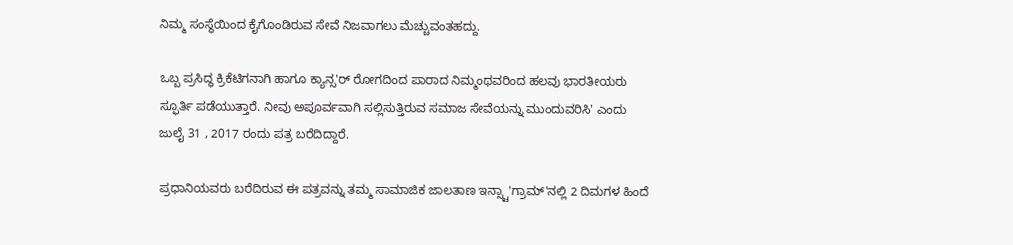ನಿಮ್ಮ ಸಂಸ್ಥೆಯಿಂದ ಕೈಗೊಂಡಿರುವ ಸೇವೆ ನಿಜವಾಗಲು ಮೆಚ್ಚುವಂತಹದ್ದು.

ಒಬ್ಬ ಪ್ರಸಿದ್ಧ ಕ್ರಿಕೆಟಿಗನಾಗಿ ಹಾಗೂ ಕ್ಯಾನ್ಸ'ರ್ ರೋಗದಿಂದ ಪಾರಾದ ನಿಮ್ಮಂಥವರಿಂದ ಹಲವು ಭಾರತೀಯರು ಸ್ಫೂರ್ತಿ ಪಡೆಯುತ್ತಾರೆ. ನೀವು ಅಪೂರ್ವವಾಗಿ ಸಲ್ಲಿಸುತ್ತಿರುವ ಸಮಾಜ ಸೇವೆಯನ್ನು ಮುಂದುವರಿಸಿ' ಎಂದು ಜುಲೈ 31 , 2017 ರಂದು ಪತ್ರ ಬರೆದಿದ್ದಾರೆ.

ಪ್ರಧಾನಿಯವರು ಬರೆದಿರುವ ಈ ಪತ್ರವನ್ನು ತಮ್ಮ ಸಾಮಾಜಿಕ ಜಾಲತಾಣ ಇನ್ಸ್ಟಾ'ಗ್ರಾಮ್'ನಲ್ಲಿ 2 ದಿಮಗಳ ಹಿಂದೆ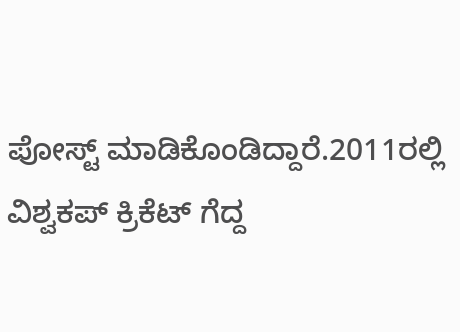ಪೋಸ್ಟ್ ಮಾಡಿಕೊಂಡಿದ್ದಾರೆ.2011ರಲ್ಲಿ ವಿಶ್ವಕಪ್ ಕ್ರಿಕೆಟ್ ಗೆದ್ದ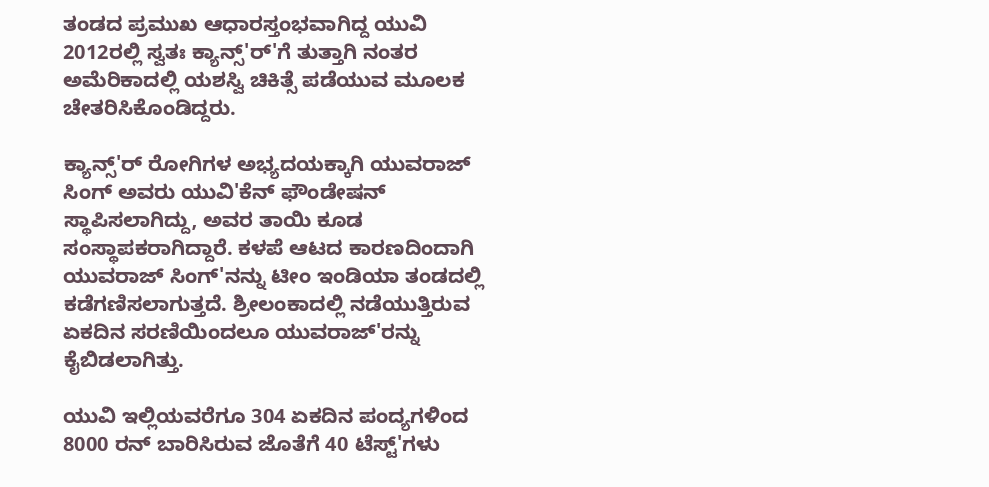ತಂಡದ ಪ್ರಮುಖ ಆಧಾರಸ್ತಂಭವಾಗಿದ್ದ ಯುವಿ 2012ರಲ್ಲಿ ಸ್ವತಃ ಕ್ಯಾನ್ಸ್'ರ್'ಗೆ ತುತ್ತಾಗಿ ನಂತರ ಅಮೆರಿಕಾದಲ್ಲಿ ಯಶಸ್ವಿ ಚಿಕಿತ್ಸೆ ಪಡೆಯುವ ಮೂಲಕ ಚೇತರಿಸಿಕೊಂಡಿದ್ದರು.

ಕ್ಯಾನ್ಸ್'ರ್ ರೋಗಿಗಳ ಅಭ್ಯದಯಕ್ಕಾಗಿ ಯುವರಾಜ್ ಸಿಂಗ್ ಅವರು ಯುವಿ'ಕೆನ್ ಫೌಂಡೇಷನ್ ಸ್ಥಾಪಿಸಲಾಗಿದ್ದು, ಅವರ ತಾಯಿ ಕೂಡ ಸಂಸ್ಥಾಪಕರಾಗಿದ್ದಾರೆ. ಕಳಪೆ ಆಟದ ಕಾರಣದಿಂದಾಗಿ ಯುವರಾಜ್ ಸಿಂಗ್'ನನ್ನು ಟೀಂ ಇಂಡಿಯಾ ತಂಡದಲ್ಲಿ ಕಡೆಗಣಿಸಲಾಗುತ್ತದೆ. ಶ್ರೀಲಂಕಾದಲ್ಲಿ ನಡೆಯುತ್ತಿರುವ ಏಕದಿನ ಸರಣಿಯಿಂದಲೂ ಯುವರಾಜ್'ರನ್ನು ಕೈಬಿಡಲಾಗಿತ್ತು.

ಯುವಿ ಇಲ್ಲಿಯವರೆಗೂ 304 ಏಕದಿನ ಪಂದ್ಯಗಳಿಂದ 8000 ರನ್ ಬಾರಿಸಿರುವ ಜೊತೆಗೆ 40 ಟೆಸ್ಟ್'ಗಳು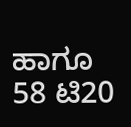ಹಾಗೂ 58 ಟಿ20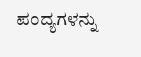ಪಂದ್ಯಗಳನ್ನು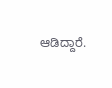ಆಡಿದ್ದಾರೆ.